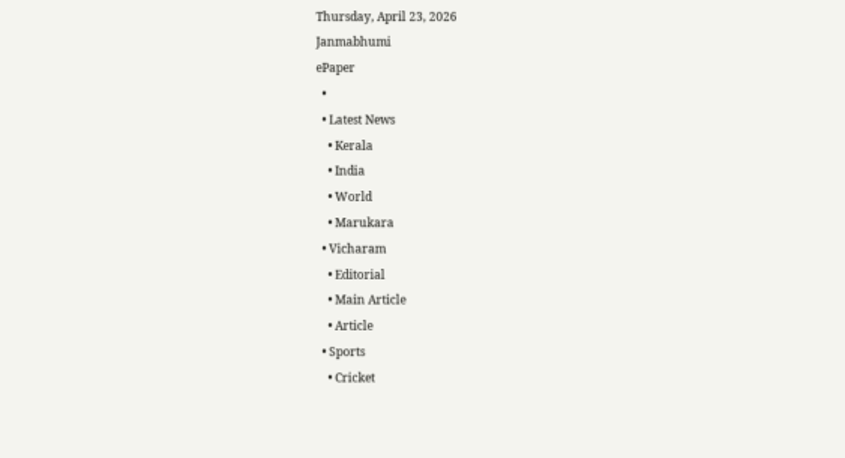Thursday, April 23, 2026
Janmabhumi
ePaper
  •
  • Latest News
    • Kerala
    • India
    • World
    • Marukara
  • Vicharam
    • Editorial
    • Main Article
    • Article
  • Sports
    • Cricket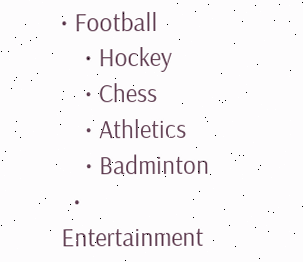• Football
    • Hockey
    • Chess
    • Athletics
    • Badminton
  • Entertainment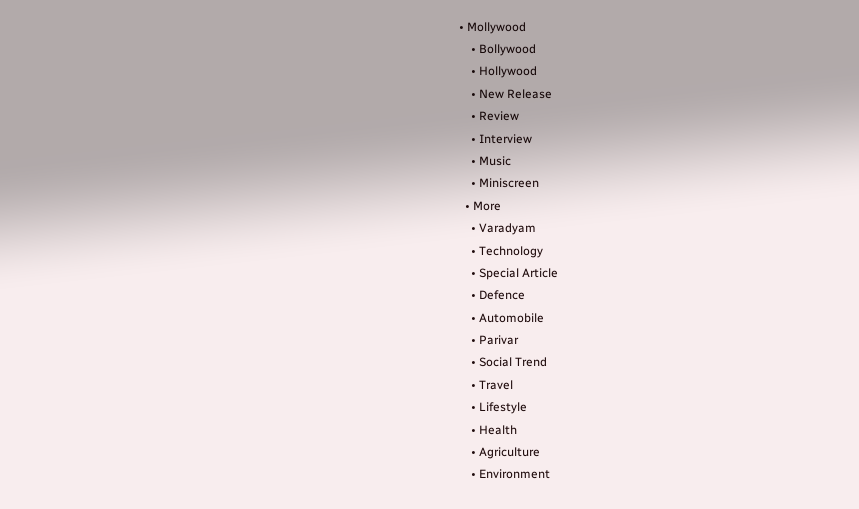• Mollywood
    • Bollywood
    • Hollywood
    • New Release
    • Review
    • Interview
    • Music
    • Miniscreen
  • More
    • Varadyam
    • Technology
    • Special Article
    • Defence
    • Automobile
    • Parivar
    • Social Trend
    • Travel
    • Lifestyle
    • Health
    • Agriculture
    • Environment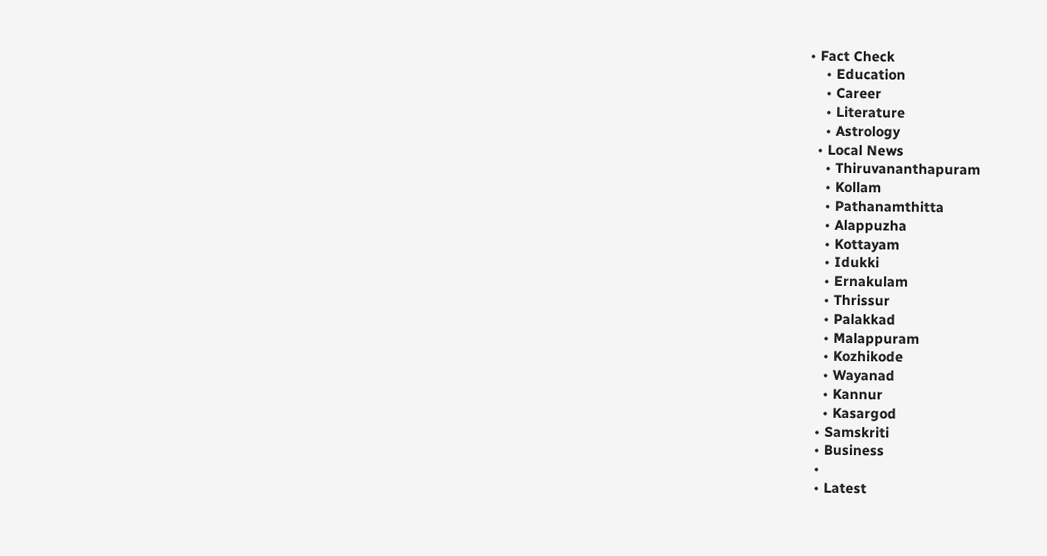• Fact Check
    • Education
    • Career
    • Literature
    • Astrology
  • Local News
    • Thiruvananthapuram
    • Kollam
    • Pathanamthitta
    • Alappuzha
    • Kottayam
    • Idukki
    • Ernakulam
    • Thrissur
    • Palakkad
    • Malappuram
    • Kozhikode
    • Wayanad
    • Kannur
    • Kasargod
  • Samskriti
  • Business
  •
  • Latest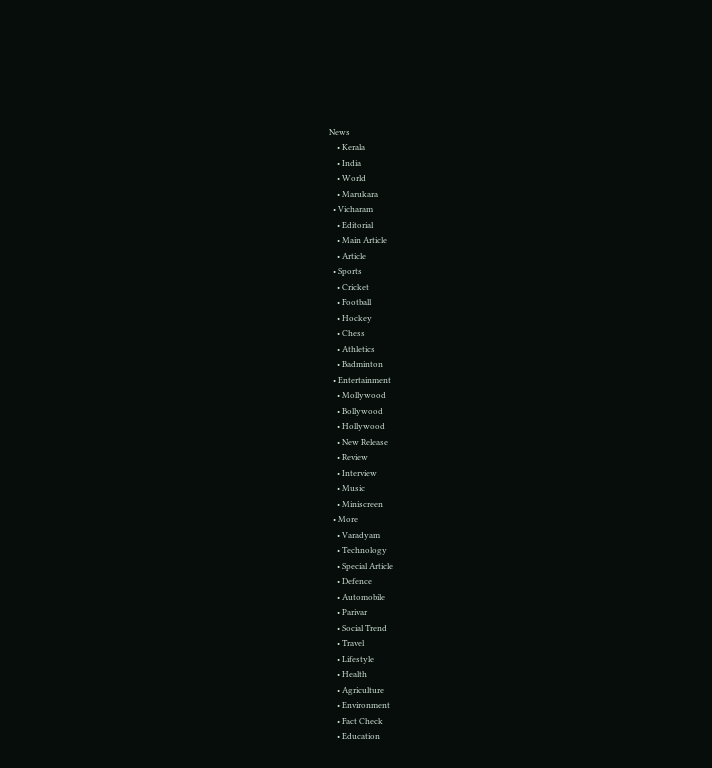News
    • Kerala
    • India
    • World
    • Marukara
  • Vicharam
    • Editorial
    • Main Article
    • Article
  • Sports
    • Cricket
    • Football
    • Hockey
    • Chess
    • Athletics
    • Badminton
  • Entertainment
    • Mollywood
    • Bollywood
    • Hollywood
    • New Release
    • Review
    • Interview
    • Music
    • Miniscreen
  • More
    • Varadyam
    • Technology
    • Special Article
    • Defence
    • Automobile
    • Parivar
    • Social Trend
    • Travel
    • Lifestyle
    • Health
    • Agriculture
    • Environment
    • Fact Check
    • Education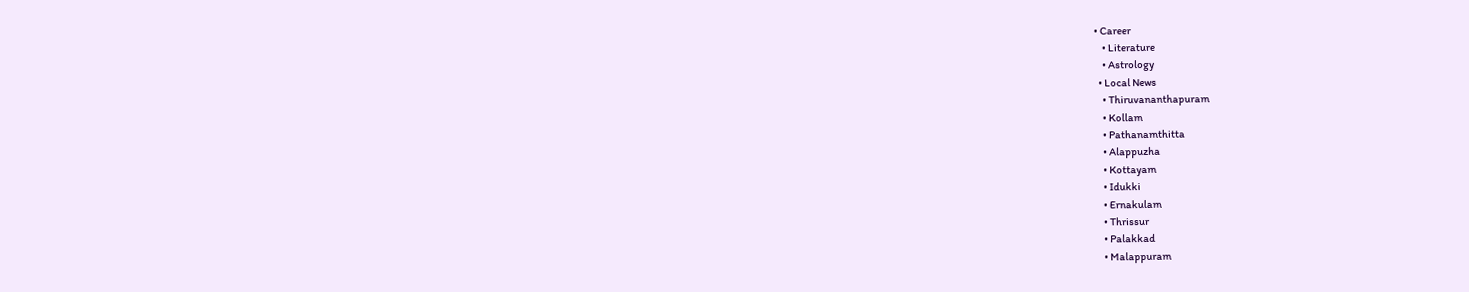• Career
    • Literature
    • Astrology
  • Local News
    • Thiruvananthapuram
    • Kollam
    • Pathanamthitta
    • Alappuzha
    • Kottayam
    • Idukki
    • Ernakulam
    • Thrissur
    • Palakkad
    • Malappuram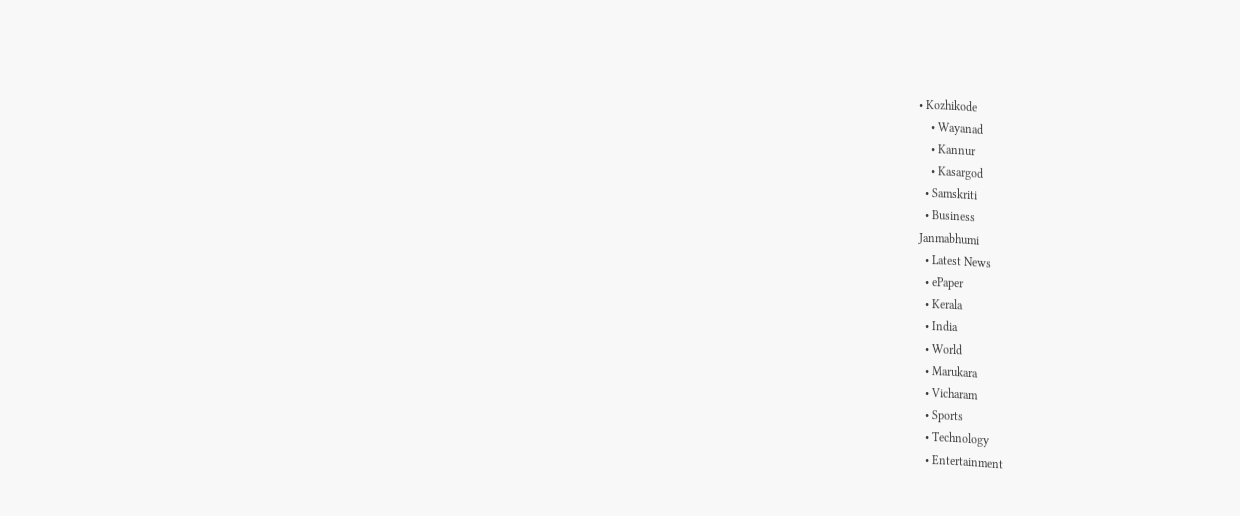• Kozhikode
    • Wayanad
    • Kannur
    • Kasargod
  • Samskriti
  • Business
Janmabhumi
  • Latest News
  • ePaper
  • Kerala
  • India
  • World
  • Marukara
  • Vicharam
  • Sports
  • Technology
  • Entertainment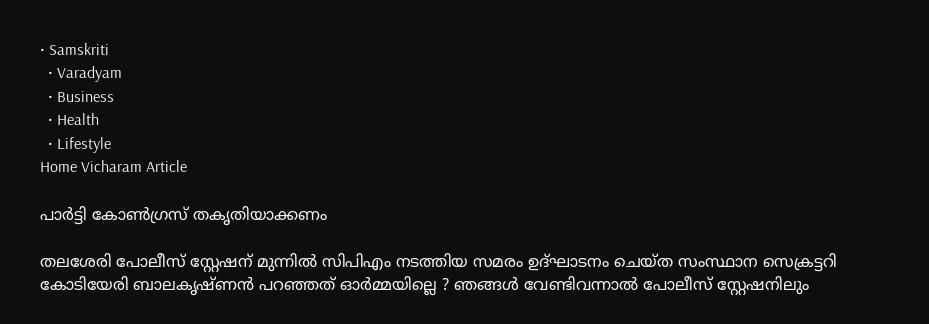• Samskriti
  • Varadyam
  • Business
  • Health
  • Lifestyle
Home Vicharam Article

പാര്‍ട്ടി കോണ്‍ഗ്രസ് തകൃതിയാക്കണം

തലശേരി പോലീസ് സ്റ്റേഷന് മുന്നില്‍ സിപിഎം നടത്തിയ സമരം ഉദ്ഘാടനം ചെയ്ത സംസ്ഥാന സെക്രട്ടറി കോടിയേരി ബാലകൃഷ്ണന്‍ പറഞ്ഞത് ഓര്‍മ്മയില്ലെ ? ഞങ്ങള്‍ വേണ്ടിവന്നാല്‍ പോലീസ് സ്റ്റേഷനിലും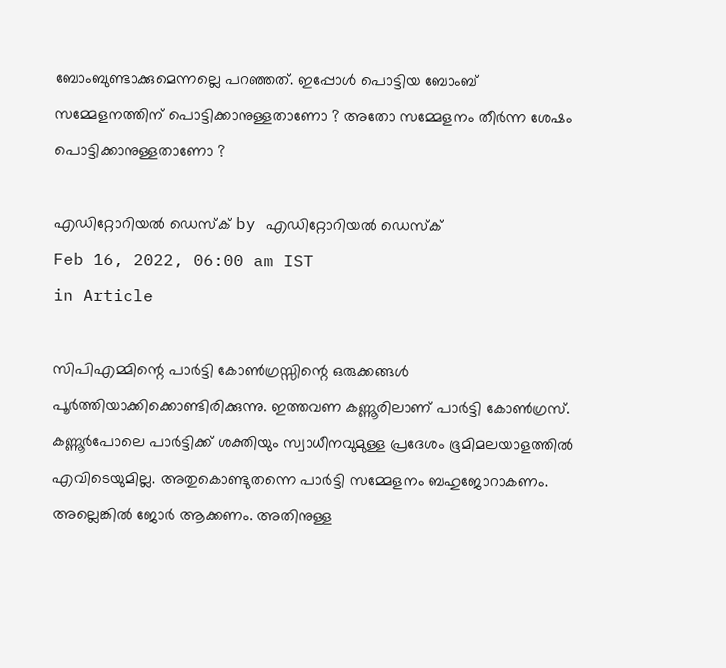ബോംബുണ്ടാക്കുമെന്നല്ലെ പറഞ്ഞത്. ഇപ്പോള്‍ പൊട്ടിയ ബോംബ് സമ്മേളനത്തിന് പൊട്ടിക്കാനുള്ളതാണോ ? അതോ സമ്മേളനം തീര്‍ന്ന ശേഷം പൊട്ടിക്കാനുള്ളതാണോ ?

എഡിറ്റോറിയൽ ഡെസ്ക് by എഡിറ്റോറിയൽ ഡെസ്ക്
Feb 16, 2022, 06:00 am IST
in Article

സിപിഎമ്മിന്റെ പാര്‍ട്ടി കോണ്‍ഗ്രസ്സിന്റെ ഒരുക്കങ്ങള്‍ പൂര്‍ത്തിയാക്കിക്കൊണ്ടിരിക്കുന്നു. ഇത്തവണ കണ്ണൂരിലാണ് പാര്‍ട്ടി കോണ്‍ഗ്രസ്. കണ്ണൂര്‍പോലെ പാര്‍ട്ടിക്ക് ശക്തിയും സ്വാധീനവുമുള്ള പ്രദേശം ഭൂമിമലയാളത്തില്‍ എവിടെയുമില്ല. അതുകൊണ്ടുതന്നെ പാര്‍ട്ടി സമ്മേളനം ബഹുജോറാകണം. അല്ലെങ്കില്‍ ജോര്‍ ആക്കണം. അതിനുള്ള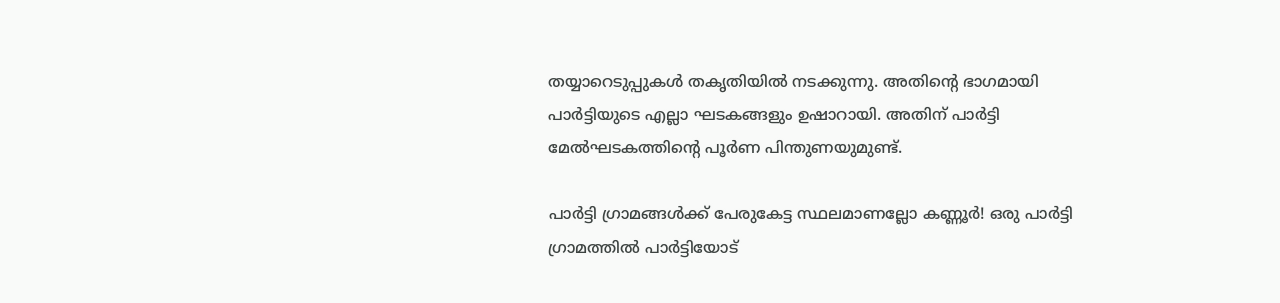തയ്യാറെടുപ്പുകള്‍ തകൃതിയില്‍ നടക്കുന്നു. അതിന്റെ ഭാഗമായി പാര്‍ട്ടിയുടെ എല്ലാ ഘടകങ്ങളും ഉഷാറായി. അതിന് പാര്‍ട്ടി മേല്‍ഘടകത്തിന്റെ പൂര്‍ണ പിന്തുണയുമുണ്ട്.

പാര്‍ട്ടി ഗ്രാമങ്ങള്‍ക്ക് പേരുകേട്ട സ്ഥലമാണല്ലോ കണ്ണൂര്‍! ഒരു പാര്‍ട്ടി ഗ്രാമത്തില്‍ പാര്‍ട്ടിയോട്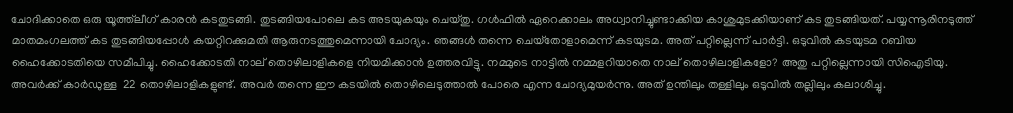ചോദിക്കാതെ ഒരു യൂത്ത്‌ലീഗ് കാരന്‍ കടതുടങ്ങി. തുടങ്ങിയപോലെ കട അടയുകയും ചെയ്തു. ഗള്‍ഫില്‍ ഏറെക്കാലം അധ്വാനിച്ചുണ്ടാക്കിയ കാശുമുടക്കിയാണ് കട തുടങ്ങിയത്. പയ്യന്നൂരിനടുത്ത് മാതമംഗലത്ത് കട തുടങ്ങിയപ്പോള്‍ കയറ്റിറക്കുമതി ആരുനടത്തുമെന്നായി ചോദ്യം. ഞങ്ങള്‍ തന്നെ ചെയ്‌തോളാമെന്ന് കടയുടമ. അത് പറ്റില്ലെന്ന് പാര്‍ട്ടി. ഒടുവില്‍ കടയുടമ റബിയ ഹൈക്കോടതിയെ സമീപിച്ചു. ഹൈക്കോടതി നാല് തൊഴിലാളികളെ നിയമിക്കാന്‍ ഉത്തരവിട്ടു. നമ്മുടെ നാട്ടില്‍ നമ്മളറിയാതെ നാല് തൊഴിലാളികളോ? അതു പറ്റില്ലെന്നായി സിഐടിയു. അവര്‍ക്ക് കാര്‍ഡുള്ള  22 തൊഴിലാളികളുണ്ട്. അവര്‍ തന്നെ ഈ കടയില്‍ തൊഴിലെടുത്താല്‍ പോരെ എന്ന ചോദ്യമുയര്‍ന്നു. അത് ഉന്തിലും തള്ളിലും ഒടുവില്‍ തല്ലിലും കലാശിച്ചു.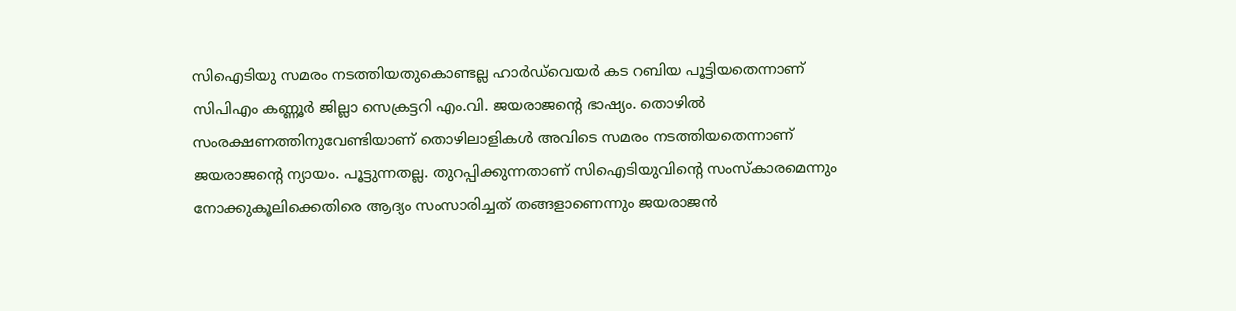സിഐടിയു സമരം നടത്തിയതുകൊണ്ടല്ല ഹാര്‍ഡ്‌വെയര്‍ കട റബിയ പൂട്ടിയതെന്നാണ് സിപിഎം കണ്ണൂര്‍ ജില്ലാ സെക്രട്ടറി എം.വി. ജയരാജന്റെ ഭാഷ്യം. തൊഴില്‍ സംരക്ഷണത്തിനുവേണ്ടിയാണ് തൊഴിലാളികള്‍ അവിടെ സമരം നടത്തിയതെന്നാണ് ജയരാജന്റെ ന്യായം. പൂട്ടുന്നതല്ല. തുറപ്പിക്കുന്നതാണ് സിഐടിയുവിന്റെ സംസ്‌കാരമെന്നും നോക്കുകൂലിക്കെതിരെ ആദ്യം സംസാരിച്ചത് തങ്ങളാണെന്നും ജയരാജന്‍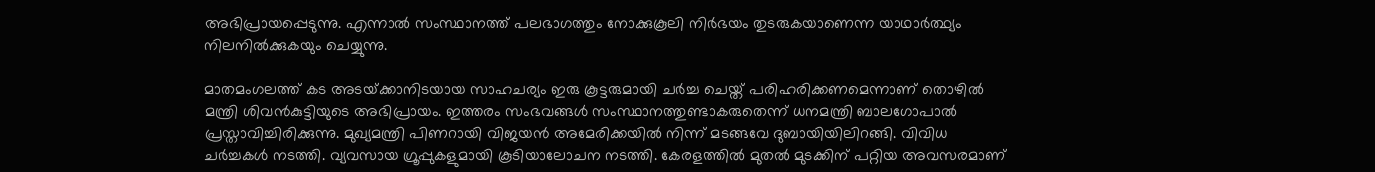അഭിപ്രായപ്പെടുന്നു. എന്നാല്‍ സംസ്ഥാനത്ത് പലഭാഗത്തും നോക്കുകൂലി നിര്‍ഭയം തുടരുകയാണെന്ന യാഥാര്‍ത്ഥ്യം നിലനില്‍ക്കുകയും ചെയ്യുന്നു.

മാതമംഗലത്ത് കട അടയ്‌ക്കാനിടയായ സാഹചര്യം ഇരു കൂട്ടരുമായി ചര്‍ച്ച ചെയ്ത് പരിഹരിക്കണമെന്നാണ് തൊഴില്‍ മന്ത്രി ശിവന്‍കുട്ടിയുടെ അഭിപ്രായം. ഇത്തരം സംഭവങ്ങള്‍ സംസ്ഥാനത്തുണ്ടാകരുതെന്ന് ധനമന്ത്രി ബാലഗോപാല്‍ പ്രസ്താവിച്ചിരിക്കുന്നു. മുഖ്യമന്ത്രി പിണറായി വിജയന്‍ അമേരിക്കയില്‍ നിന്ന് മടങ്ങവേ ദുബായിയിലിറങ്ങി. വിവിധ ചര്‍ച്ചകള്‍ നടത്തി. വ്യവസായ ഗ്രൂപ്പുകളുമായി കൂടിയാലോചന നടത്തി. കേരളത്തില്‍ മുതല്‍ മുടക്കിന് പറ്റിയ അവസരമാണ്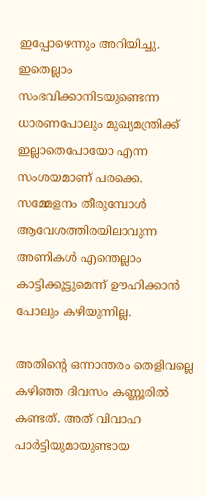ഇപ്പോഴെന്നും അറിയിച്ചു. ഇതെല്ലാം സംഭവിക്കാനിടയുണ്ടെന്ന ധാരണപോലും മുഖ്യമന്ത്രിക്ക് ഇല്ലാതെപോയോ എന്ന സംശയമാണ് പരക്കെ. സമ്മേളനം തീരുമ്പോള്‍ ആവേശത്തിരയിലാവുന്ന അണികള്‍ എന്തെല്ലാം കാട്ടിക്കൂട്ടുമെന്ന് ഊഹിക്കാന്‍ പോലും കഴിയുന്നില്ല.

അതിന്റെ ഒന്നാന്തരം തെളിവല്ലെ കഴിഞ്ഞ ദിവസം കണ്ണൂരില്‍ കണ്ടത്. അത് വിവാഹ പാര്‍ട്ടിയുമായുണ്ടായ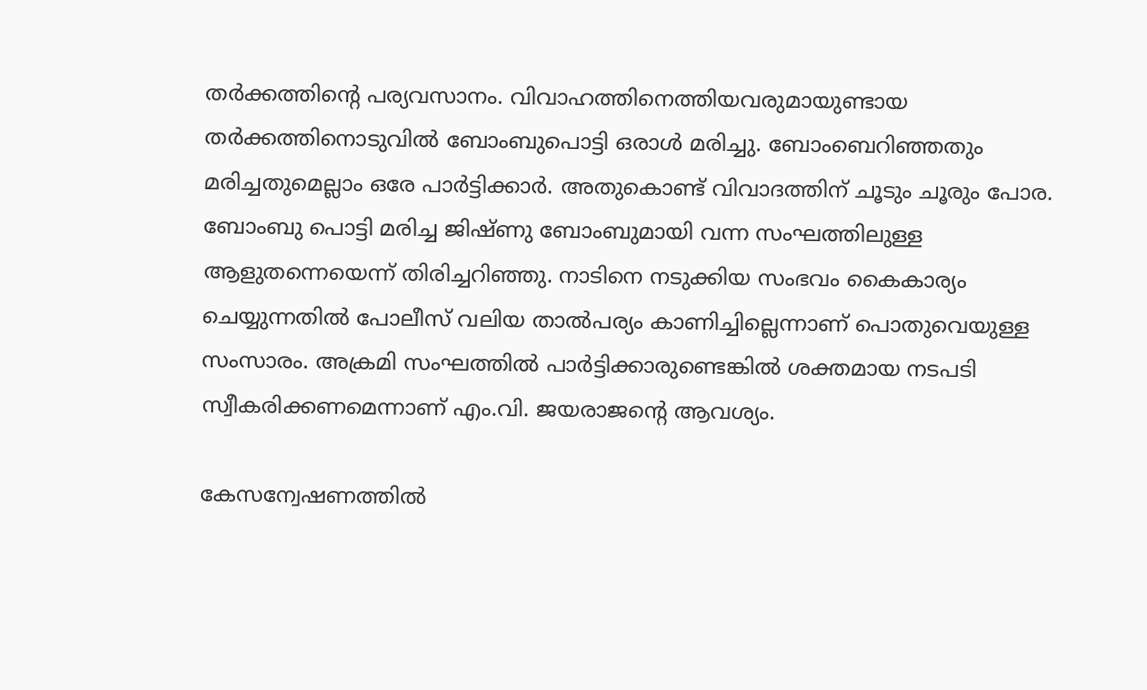തര്‍ക്കത്തിന്റെ പര്യവസാനം. വിവാഹത്തിനെത്തിയവരുമായുണ്ടായ തര്‍ക്കത്തിനൊടുവില്‍ ബോംബുപൊട്ടി ഒരാള്‍ മരിച്ചു. ബോംബെറിഞ്ഞതും മരിച്ചതുമെല്ലാം ഒരേ പാര്‍ട്ടിക്കാര്‍. അതുകൊണ്ട് വിവാദത്തിന് ചൂടും ചൂരും പോര. ബോംബു പൊട്ടി മരിച്ച ജിഷ്ണു ബോംബുമായി വന്ന സംഘത്തിലുള്ള ആളുതന്നെയെന്ന് തിരിച്ചറിഞ്ഞു. നാടിനെ നടുക്കിയ സംഭവം കൈകാര്യം ചെയ്യുന്നതില്‍ പോലീസ് വലിയ താല്‍പര്യം കാണിച്ചില്ലെന്നാണ് പൊതുവെയുള്ള സംസാരം. അക്രമി സംഘത്തില്‍ പാര്‍ട്ടിക്കാരുണ്ടെങ്കില്‍ ശക്തമായ നടപടി സ്വീകരിക്കണമെന്നാണ് എം.വി. ജയരാജന്റെ ആവശ്യം.

കേസന്വേഷണത്തില്‍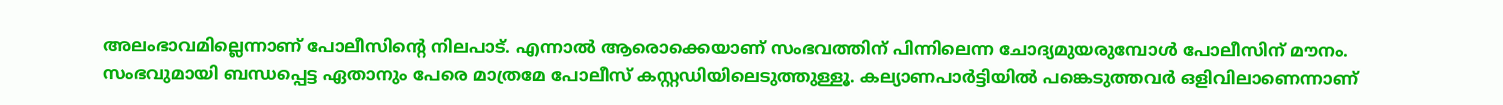അലംഭാവമില്ലെന്നാണ് പോലീസിന്റെ നിലപാട്. എന്നാല്‍ ആരൊക്കെയാണ് സംഭവത്തിന് പിന്നിലെന്ന ചോദ്യമുയരുമ്പോള്‍ പോലീസിന് മൗനം. സംഭവുമായി ബന്ധപ്പെട്ട ഏതാനും പേരെ മാത്രമേ പോലീസ് കസ്റ്റഡിയിലെടുത്തുള്ളൂ. കല്യാണപാര്‍ട്ടിയില്‍ പങ്കെടുത്തവര്‍ ഒളിവിലാണെന്നാണ്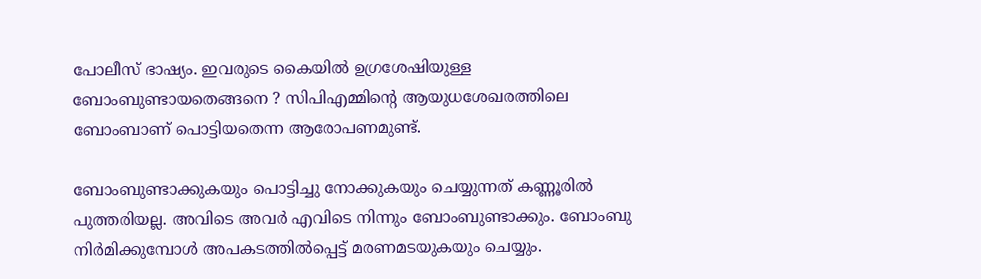പോലീസ് ഭാഷ്യം. ഇവരുടെ കൈയില്‍ ഉഗ്രശേഷിയുള്ള ബോംബുണ്ടായതെങ്ങനെ ? സിപിഎമ്മിന്റെ ആയുധശേഖരത്തിലെ ബോംബാണ് പൊട്ടിയതെന്ന ആരോപണമുണ്ട്.

ബോംബുണ്ടാക്കുകയും പൊട്ടിച്ചു നോക്കുകയും ചെയ്യുന്നത് കണ്ണൂരില്‍ പുത്തരിയല്ല. അവിടെ അവര്‍ എവിടെ നിന്നും ബോംബുണ്ടാക്കും. ബോംബു നിര്‍മിക്കുമ്പോള്‍ അപകടത്തില്‍പ്പെട്ട് മരണമടയുകയും ചെയ്യും.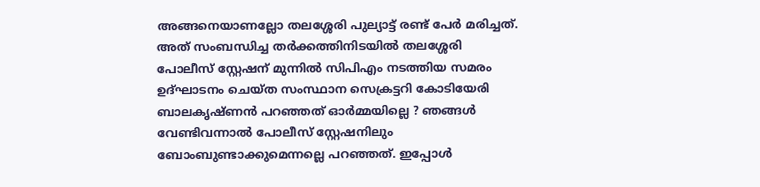അങ്ങനെയാണല്ലോ തലശ്ശേരി പുല്യാട്ട് രണ്ട് പേര്‍ മരിച്ചത്. അത് സംബന്ധിച്ച തര്‍ക്കത്തിനിടയില്‍ തലശ്ശേരി പോലീസ് സ്റ്റേഷന് മുന്നില്‍ സിപിഎം നടത്തിയ സമരം ഉദ്ഘാടനം ചെയ്ത സംസ്ഥാന സെക്രട്ടറി കോടിയേരി ബാലകൃഷ്ണന്‍ പറഞ്ഞത് ഓര്‍മ്മയില്ലെ ? ഞങ്ങള്‍ വേണ്ടിവന്നാല്‍ പോലീസ് സ്റ്റേഷനിലും ബോംബുണ്ടാക്കുമെന്നല്ലെ പറഞ്ഞത്. ഇപ്പോള്‍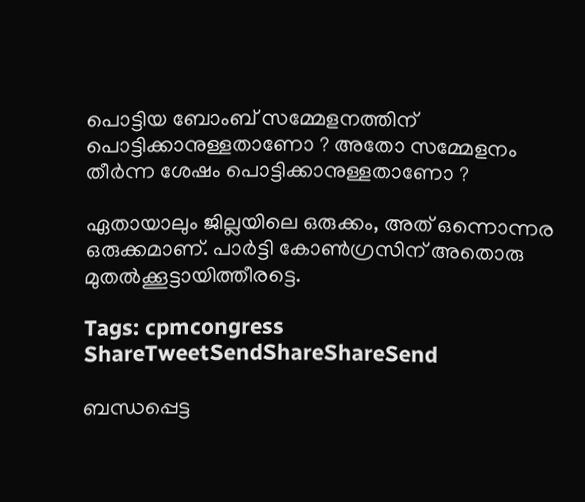പൊട്ടിയ ബോംബ് സമ്മേളനത്തിന് പൊട്ടിക്കാനുള്ളതാണോ ? അതോ സമ്മേളനം തീര്‍ന്ന ശേഷം പൊട്ടിക്കാനുള്ളതാണോ ?

ഏതായാലും ജില്ലയിലെ ഒരുക്കം, അത് ഒന്നൊന്നര ഒരുക്കമാണ്. പാര്‍ട്ടി കോണ്‍ഗ്രസിന് അതൊരു മുതല്‍ക്കൂട്ടായിത്തീരട്ടെ.

Tags: cpmcongress
ShareTweetSendShareShareSend

ബന്ധപ്പെട്ട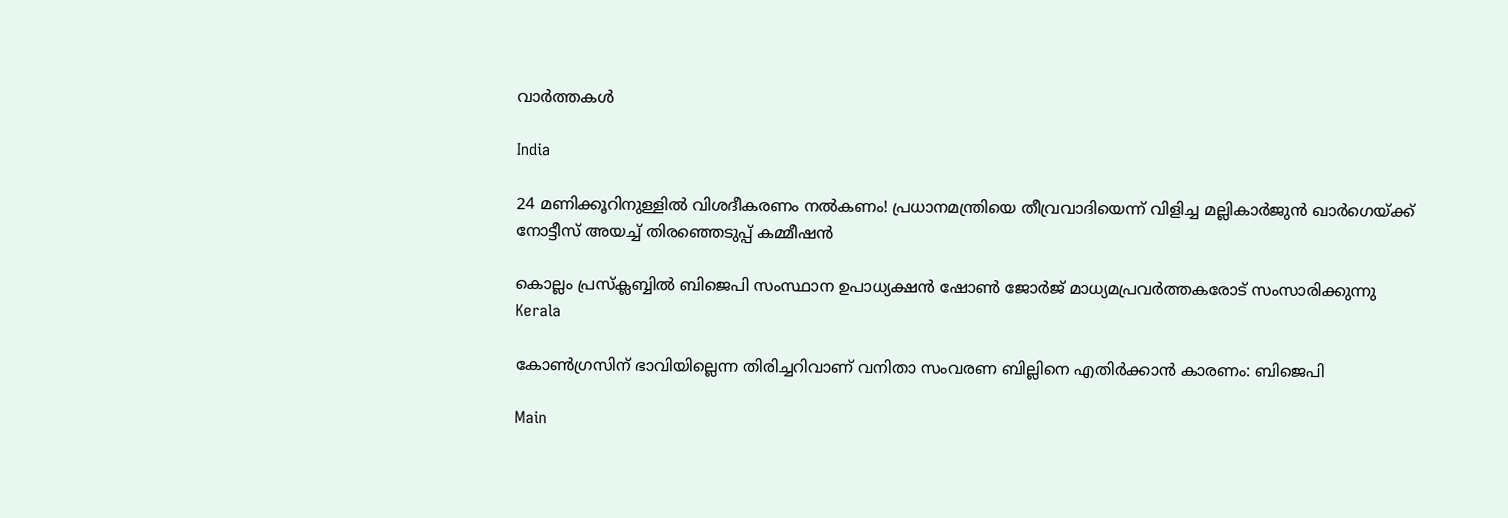വാര്‍ത്തകള്‍

India

24 മണിക്കൂറിനുള്ളിൽ വിശദീകരണം നൽകണം! പ്രധാനമന്ത്രിയെ തീവ്രവാദിയെന്ന് വിളിച്ച മല്ലികാർജുൻ ഖാർഗെയ്‌ക്ക് നോട്ടീസ് അയച്ച് തിരഞ്ഞെടുപ്പ് കമ്മീഷൻ

കൊല്ലം പ്രസ്‌ക്ലബ്ബില്‍ ബിജെപി സംസ്ഥാന ഉപാധ്യക്ഷന്‍ ഷോണ്‍ ജോര്‍ജ് മാധ്യമപ്രവര്‍ത്തകരോട് സംസാരിക്കുന്നു
Kerala

കോണ്‍ഗ്രസിന് ഭാവിയില്ലെന്ന തിരിച്ചറിവാണ് വനിതാ സംവരണ ബില്ലിനെ എതിര്‍ക്കാന്‍ കാരണം: ബിജെപി

Main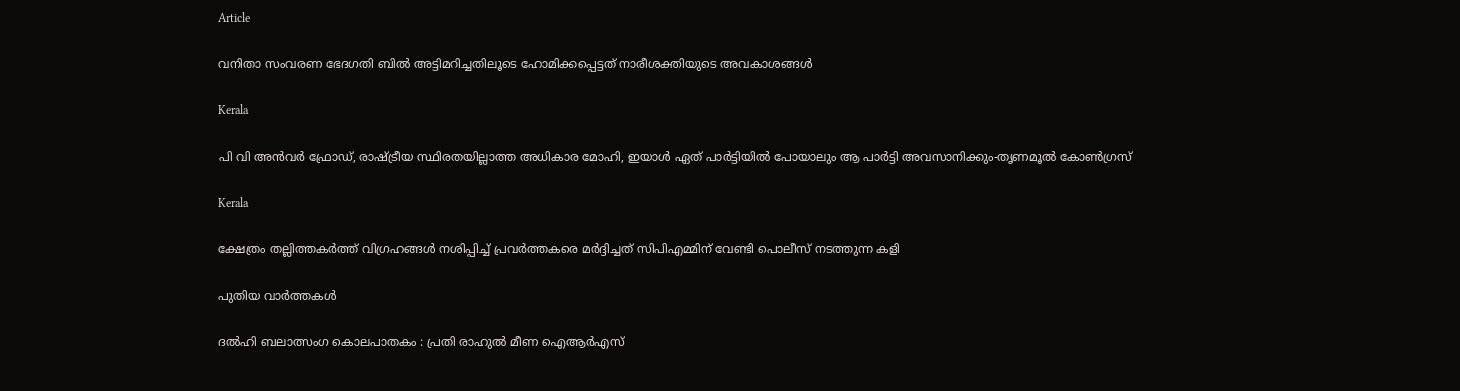Article

വനിതാ സംവരണ ഭേദഗതി ബില്‍ അട്ടിമറിച്ചതിലൂടെ ഹോമിക്കപ്പെട്ടത് നാരീശക്തിയുടെ അവകാശങ്ങള്‍

Kerala

പി വി അന്‍വര്‍ ഫ്രോഡ്, രാഷ്‌ട്രീയ സ്ഥിരതയില്ലാത്ത അധികാര മോഹി, ഇയാള്‍ ഏത് പാര്‍ട്ടിയില്‍ പോയാലും ആ പാര്‍ട്ടി അവസാനിക്കും-തൃണമൂല്‍ കോണ്‍ഗ്രസ്

Kerala

ക്ഷേത്രം തല്ലിത്തകര്‍ത്ത് വിഗ്രഹങ്ങള്‍ നശിപ്പിച്ച് പ്രവര്‍ത്തകരെ മര്‍ദ്ദിച്ചത് സിപിഎമ്മിന് വേണ്ടി പൊലീസ് നടത്തുന്ന കളി

പുതിയ വാര്‍ത്തകള്‍

ദൽഹി ബലാത്സംഗ കൊലപാതകം : പ്രതി രാഹുൽ മീണ ഐആർഎസ്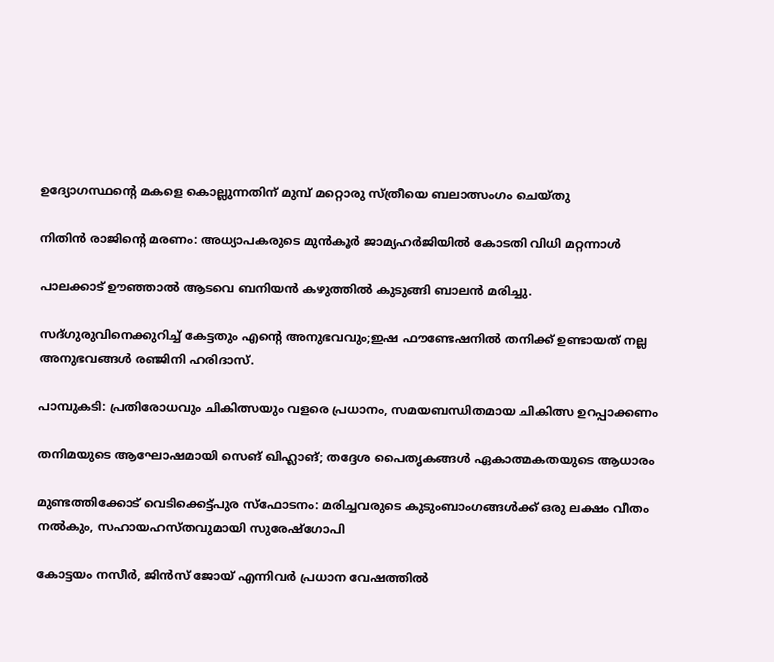ഉദ്യോഗസ്ഥന്റെ മകളെ കൊല്ലുന്നതിന് മുമ്പ് മറ്റൊരു സ്ത്രീയെ ബലാത്സംഗം ചെയ്തു

നിതിന്‍ രാജിന്റെ മരണം: അധ്യാപകരുടെ മുന്‍കൂര്‍ ജാമ്യഹര്‍ജിയില്‍ കോടതി വിധി മറ്റന്നാള്‍

പാലക്കാട് ഊഞ്ഞാല്‍ ആടവെ ബനിയന്‍ കഴുത്തില്‍ കുടുങ്ങി ബാലന്‍ മരിച്ചു.

സദ്ഗുരുവിനെക്കുറിച്ച് കേട്ടതും എന്റെ അനുഭവവും;ഇഷ ഫൗണ്ടേഷനിൽ തനിക്ക് ഉണ്ടായത് നല്ല അനുഭവങ്ങൾ രഞ്ജിനി ഹരിദാസ്.

പാമ്പുകടി: പ്രതിരോധവും ചികിത്സയും വളരെ പ്രധാനം, സമയബന്ധിതമായ ചികിത്സ ഉറപ്പാക്കണം

തനിമയുടെ ആഘോഷമായി സെങ് ഖിഹ്ലാങ്; തദ്ദേശ പൈതൃകങ്ങള്‍ ഏകാത്മകതയുടെ ആധാരം

മുണ്ടത്തിക്കോട് വെടിക്കെട്ട്പുര സ്ഫോടനം: മരിച്ചവരുടെ കുടുംബാംഗങ്ങൾക്ക് ഒരു ലക്ഷം വീതം നൽകും, സഹായഹസ്തവുമായി സുരേഷ്ഗോപി

കോട്ടയം നസീർ, ജിൻസ് ജോയ് എന്നിവർ പ്രധാന വേഷത്തിൽ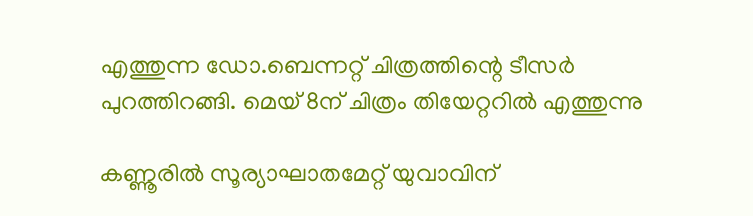എത്തുന്ന ഡോ.ബെന്നറ്റ് ചിത്രത്തിന്റെ ടീസർ പുറത്തിറങ്ങി. മെയ് 8ന് ചിത്രം തിയേറ്ററിൽ എത്തുന്നു

കണ്ണൂരിൽ സൂര്യാഘാതമേറ്റ് യുവാവിന്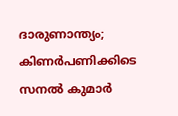ദാരുണാന്ത്യം; കിണർപണിക്കിടെ സനൽ കുമാർ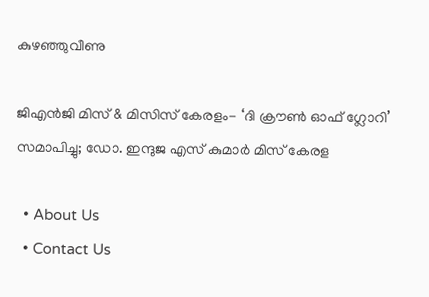കുഴഞ്ഞുവീണു

ജിഎൻജി മിസ് & മിസിസ് കേരളം- ‘ദി ക്രൗൺ ഓഫ് ഗ്ലോറി’ സമാപിച്ചു; ഡോ. ഇന്ദുജ എസ് കുമാർ മിസ് കേരള

  • About Us
  • Contact Us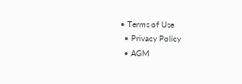• Terms of Use
  • Privacy Policy
  • AGM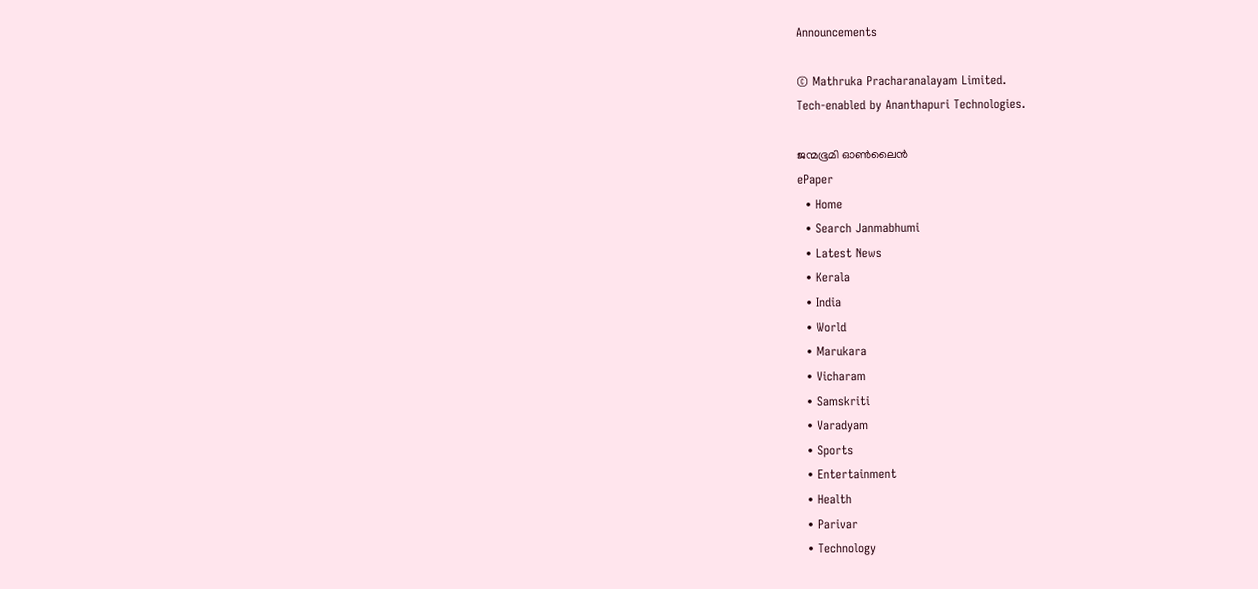Announcements

© Mathruka Pracharanalayam Limited.
Tech-enabled by Ananthapuri Technologies.

ജന്മഭൂമി ഓണ്‍ലൈന്‍
ePaper
  • Home
  • Search Janmabhumi
  • Latest News
  • Kerala
  • India
  • World
  • Marukara
  • Vicharam
  • Samskriti
  • Varadyam
  • Sports
  • Entertainment
  • Health
  • Parivar
  • Technology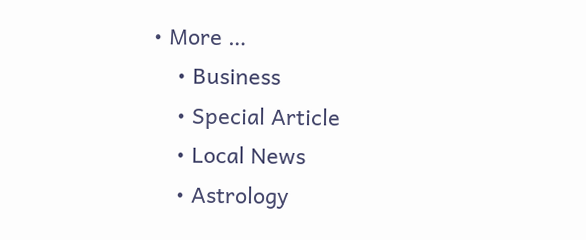• More …
    • Business
    • Special Article
    • Local News
    • Astrology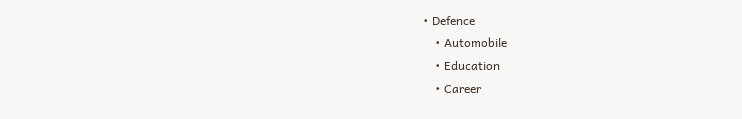• Defence
    • Automobile
    • Education
    • Career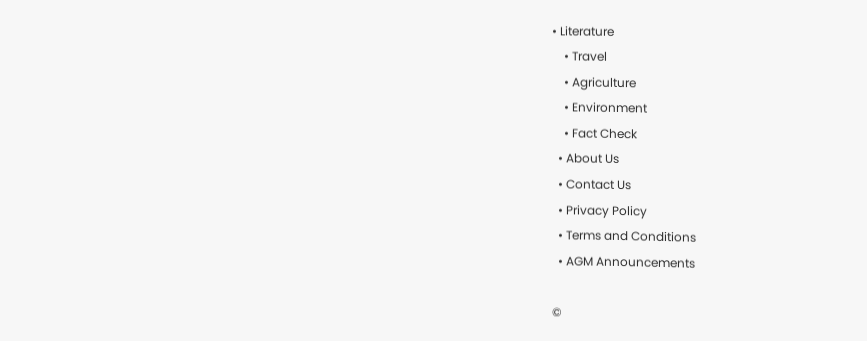• Literature
    • Travel
    • Agriculture
    • Environment
    • Fact Check
  • About Us
  • Contact Us
  • Privacy Policy
  • Terms and Conditions
  • AGM Announcements

©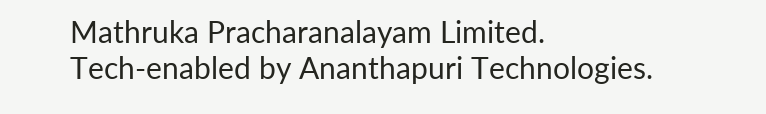Mathruka Pracharanalayam Limited.
Tech-enabled by Ananthapuri Technologies.